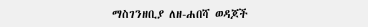ማስገንዘቢያ ለዘ-ሐበሻ ወዳጆች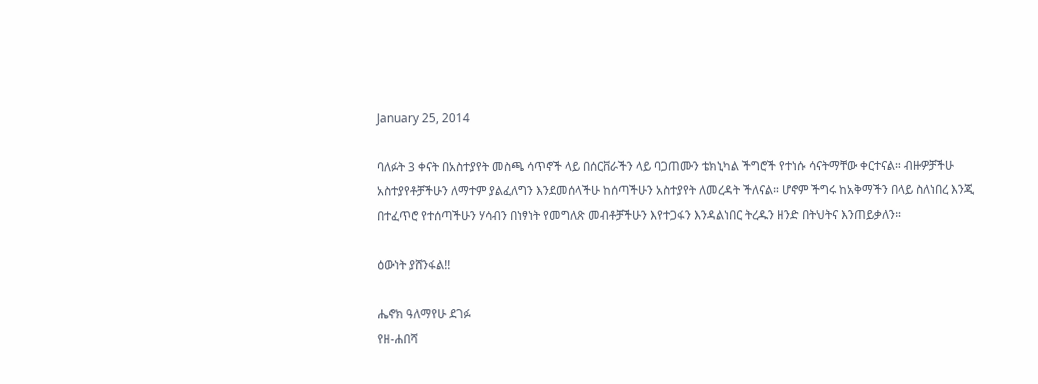January 25, 2014

ባለፉት 3 ቀናት በአስተያየት መስጫ ሳጥኖች ላይ በሰርቨራችን ላይ ባጋጠሙን ቴክኒካል ችግሮች የተነሱ ሳናትማቸው ቀርተናል። ብዙዎቻችሁ አስተያየቶቻችሁን ለማተም ያልፈለግን እንደመሰላችሁ ከሰጣችሁን አስተያየት ለመረዳት ችለናል። ሆኖም ችግሩ ከአቅማችን በላይ ስለነበረ እንጂ በተፈጥሮ የተሰጣችሁን ሃሳብን በነፃነት የመግለጽ መብቶቻችሁን እየተጋፋን እንዳልነበር ትረዱን ዘንድ በትህትና እንጠይቃለን።

ዕውነት ያሸንፋል!!

ሔኖክ ዓለማየሁ ደገፉ
የዘ-ሐበሻ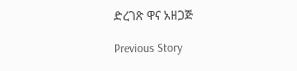ድረገጽ ዋና አዘጋጅ

Previous Story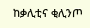ከቃሊቲና ቂሊንጦ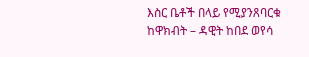እስር ቤቶች በላይ የሚያንጸባርቁ ከዋክብት – ዳዊት ከበደ ወየሳ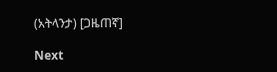(አትላንታ) [ጋዜጠኛ]

Next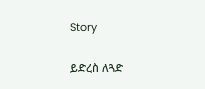Story

ይድረስ ለጓድ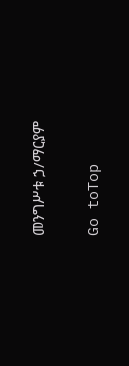መንግሥቱ ኃ/ማርያም

Go toTop